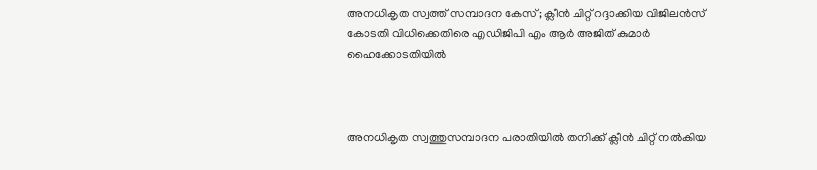അനധികൃത സ്വത്ത് സമ്പാദന കേസ്; ക്ലീൻ ചിറ്റ് റദ്ദാക്കിയ വിജിലൻസ് കോടതി വിധിക്കെതിരെ എഡിജിപി എം ആർ അജിത് കുമാർ ഹൈക്കോടതിയിൽ



അനധികൃത സ്വത്തുസമ്പാദന പരാതിയിൽ തനിക്ക് ക്ലീൻ ചിറ്റ് നൽകിയ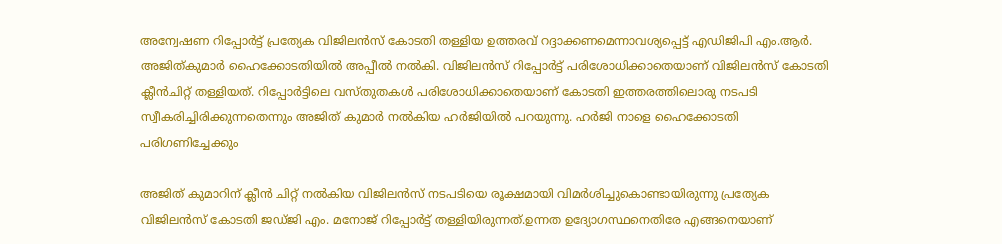അന്വേഷണ റിപ്പോർട്ട് പ്രത്യേക വിജിലൻസ് കോടതി തള്ളിയ ഉത്തരവ് റദ്ദാക്കണമെന്നാവശ്യപ്പെട്ട് എഡിജിപി എം.ആർ. അജിത്കുമാർ ഹൈക്കോടതിയിൽ അപ്പീൽ നൽകി. വിജിലൻസ് റിപ്പോർട്ട് പരിശോധിക്കാതെയാണ് വിജിലൻസ് കോടതി ക്ലീൻചിറ്റ് തള്ളിയത്. റിപ്പോർട്ടിലെ വസ്തുതകൾ പരിശോധിക്കാതെയാണ് കോടതി ഇത്തരത്തിലൊരു നടപടി സ്വീകരിച്ചിരിക്കുന്നതെന്നും അജിത് കുമാർ നൽകിയ ഹർജിയിൽ പറയുന്നു. ഹർജി നാളെ ഹൈക്കോടതി പരിഗണിച്ചേക്കും

അജിത് കുമാറിന് ക്ലീൻ ചിറ്റ് നൽകിയ വിജിലൻസ് നടപടിയെ രൂക്ഷമായി വിമർശിച്ചുകൊണ്ടായിരുന്നു പ്രത്യേക വിജിലൻസ് കോടതി ജഡ്ജി എം. മനോജ് റിപ്പോർട്ട് തള്ളിയിരുന്നത്.ഉന്നത ഉദ്യോഗസ്ഥനെതിരേ എങ്ങനെയാണ്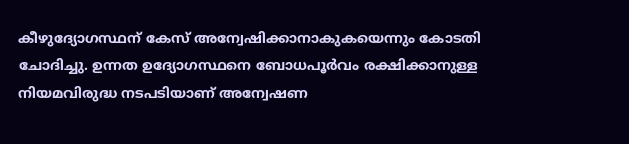കീഴുദ്യോഗസ്ഥന് കേസ് അന്വേഷിക്കാനാകുകയെന്നും കോടതി ചോദിച്ചു. ഉന്നത ഉദ്യോഗസ്ഥനെ ബോധപൂർവം രക്ഷിക്കാനുള്ള നിയമവിരുദ്ധ നടപടിയാണ് അന്വേഷണ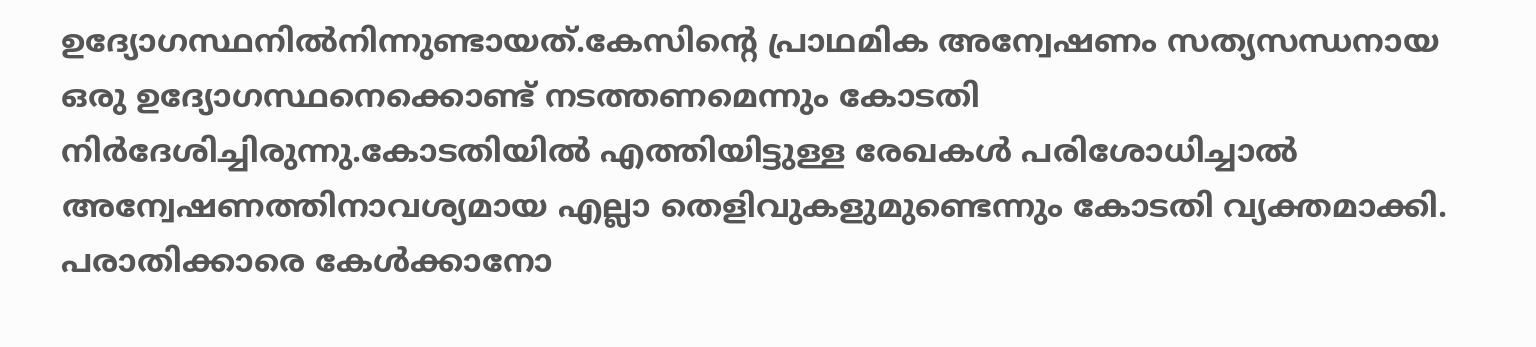ഉദ്യോഗസ്ഥനിൽനിന്നുണ്ടായത്.കേസിന്റെ പ്രാഥമിക അന്വേഷണം സത്യസന്ധനായ ഒരു ഉദ്യോഗസ്ഥനെക്കൊണ്ട് നടത്തണമെന്നും കോടതി നിർദേശിച്ചിരുന്നു.കോടതിയിൽ എത്തിയിട്ടുള്ള രേഖകൾ പരിശോധിച്ചാൽ അന്വേഷണത്തിനാവശ്യമായ എല്ലാ തെളിവുകളുമുണ്ടെന്നും കോടതി വ്യക്തമാക്കി.
പരാതിക്കാരെ കേൾക്കാനോ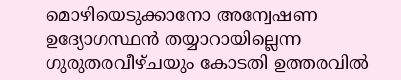മൊഴിയെടുക്കാനോ അന്വേഷണ ഉദ്യോഗസ്ഥൻ തയ്യാറായില്ലെന്ന ഗുരുതരവീഴ്ചയും കോടതി ഉത്തരവിൽ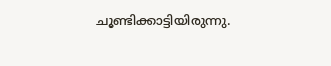ചൂണ്ടിക്കാട്ടിയിരുന്നു.